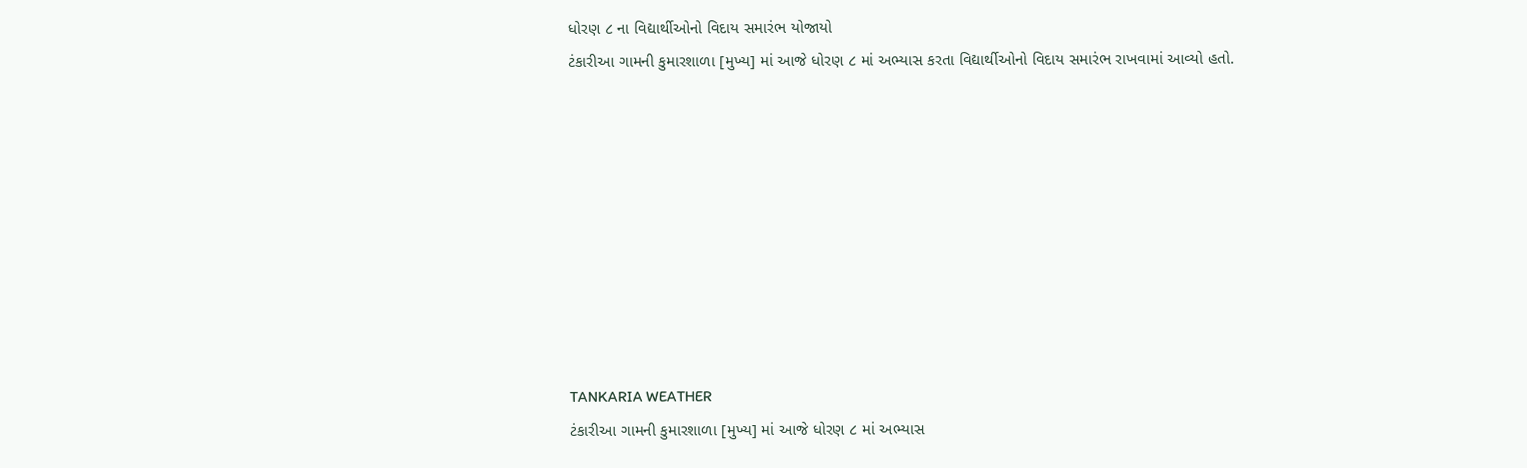ધોરણ ૮ ના વિદ્યાર્થીઓનો વિદાય સમારંભ યોજાયો
ટંકારીઆ ગામની કુમારશાળા [મુખ્ય] માં આજે ધોરણ ૮ માં અભ્યાસ કરતા વિદ્યાર્થીઓનો વિદાય સમારંભ રાખવામાં આવ્યો હતો.









TANKARIA WEATHER
ટંકારીઆ ગામની કુમારશાળા [મુખ્ય] માં આજે ધોરણ ૮ માં અભ્યાસ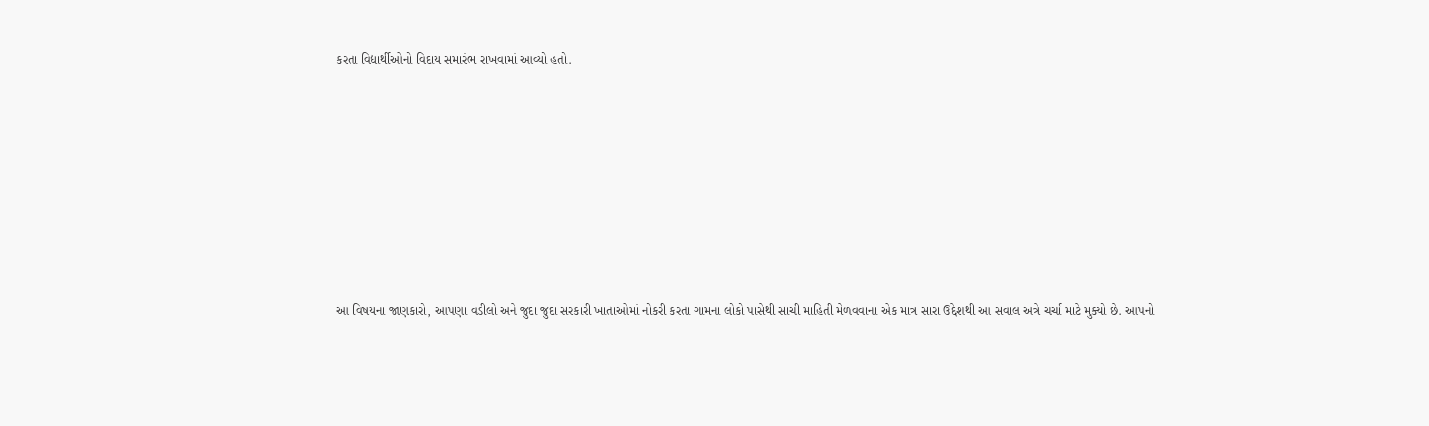કરતા વિદ્યાર્થીઓનો વિદાય સમારંભ રાખવામાં આવ્યો હતો.









આ વિષયના જાણકારો, આપણા વડીલો અને જુદા જુદા સરકારી ખાતાઓમાં નોકરી કરતા ગામના લોકો પાસેથી સાચી માહિતી મેળવવાના એક માત્ર સારા ઉદ્દેશથી આ સવાલ અત્રે ચર્ચા માટે મુક્યો છે. આપનો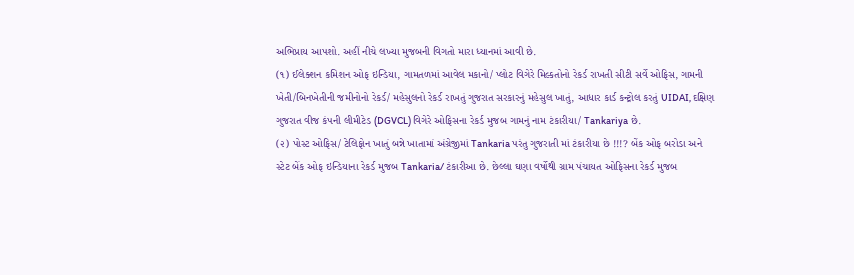અભિપ્રાય આપશો. અહીં નીચે લખ્યા મુજબની વિગતો મારા ધ્યાનમાં આવી છે.
(૧) ઈલેક્શન કમિશન ઓફ ઇન્ડિયા, ગામતળમાં આવેલ મકાનો/ પ્લોટ વિગેરે મિલ્કતોનો રેકર્ડ રાખતી સીટી સર્વે ઓફિસ, ગામની ખેતી/બિનખેતીની જમીનોનો રેકર્ડ/ મહેસુલનો રેકર્ડ રાખતું ગુજરાત સરકારનું મહેસુલ ખાતું, આધાર કાર્ડ કન્ટ્રોલ કરતું UIDAI, દક્ષિણ ગુજરાત વીજ કંપની લીમીટેડ (DGVCL) વિગેરે ઓફિસના રેકર્ડ મુજબ ગામનું નામ ટંકારીયા/ Tankariya છે.
(૨) પોસ્ટ ઓફિસ/ ટેલિફોન ખાતું બન્ને ખાતામાં અંગ્રેજીમાં Tankaria પરંતુ ગુજરાતી માં ટંકારીયા છે !!!? બેંક ઓફ બરોડા અને સ્ટેટ બેંક ઓફ ઇન્ડિયાના રેકર્ડ મુજબ Tankaria/ ટંકારીઆ છે. છેલ્લા ઘણા વર્ષોથી ગ્રામ પંચાયત ઓફિસના રેકર્ડ મુજબ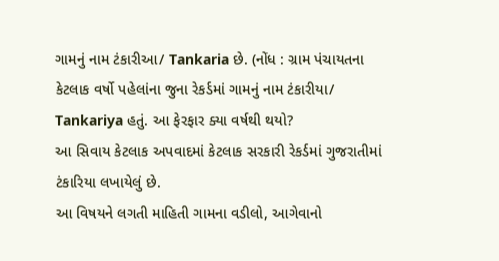ગામનું નામ ટંકારીઆ/ Tankaria છે. (નોંધ : ગ્રામ પંચાયતના કેટલાક વર્ષો પહેલાંના જુના રેકર્ડમાં ગામનું નામ ટંકારીયા/ Tankariya હતું. આ ફેરફાર ક્યા વર્ષથી થયો?
આ સિવાય કેટલાક અપવાદમાં કેટલાક સરકારી રેકર્ડમાં ગુજરાતીમાં ટંકારિયા લખાયેલું છે.
આ વિષયને લગતી માહિતી ગામના વડીલો, આગેવાનો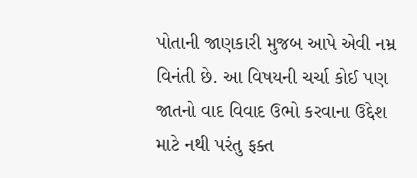પોતાની જાણકારી મુજબ આપે એવી નમ્ર વિનંતી છે. આ વિષયની ચર્ચા કોઈ પણ જાતનો વાદ વિવાદ ઉભો કરવાના ઉદ્દેશ માટે નથી પરંતુ ફક્ત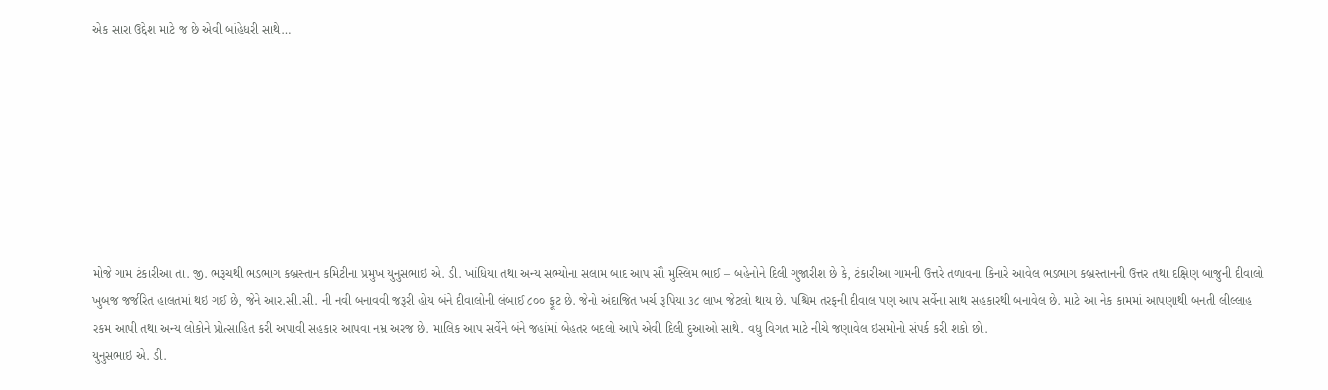એક સારા ઉદ્દેશ માટે જ છે એવી બાંહેધરી સાથે…








મોજે ગામ ટંકારીઆ તા. જી. ભરૂચથી ભડભાગ કબ્રસ્તાન કમિટીના પ્રમુખ યુનુસભાઇ એ. ડી. ખાંધિયા તથા અન્ય સભ્યોના સલામ બાદ આપ સૌ મુસ્લિમ ભાઈ – બહેનોને દિલી ગુજારીશ છે કે, ટંકારીઆ ગામની ઉત્તરે તળાવના કિનારે આવેલ ભડભાગ કબ્રસ્તાનની ઉત્તર તથા દક્ષિણ બાજુની દીવાલો ખુબજ જર્જરિત હાલતમાં થઇ ગઈ છે, જેને આર.સી.સી. ની નવી બનાવવી જરૂરી હોય બંને દીવાલોની લંબાઈ ૮૦૦ ફૂટ છે. જેનો અંદાજિત ખર્ચ રૂપિયા ૩૮ લાખ જેટલો થાય છે. પશ્ચિમ તરફની દીવાલ પણ આપ સર્વેના સાથ સહકારથી બનાવેલ છે. માટે આ નેક કામમાં આપણાથી બનતી લીલ્લાહ રકમ આપી તથા અન્ય લોકોને પ્રોત્સાહિત કરી અપાવી સહકાર આપવા નમ્ર અરજ છે. માલિક આપ સર્વેને બંને જહાંમાં બેહતર બદલો આપે એવી દિલી દુઆઓ સાથે. વધુ વિગત માટે નીચે જણાવેલ ઇસમોનો સંપર્ક કરી શકો છો.
યુનુસભાઇ એ. ડી.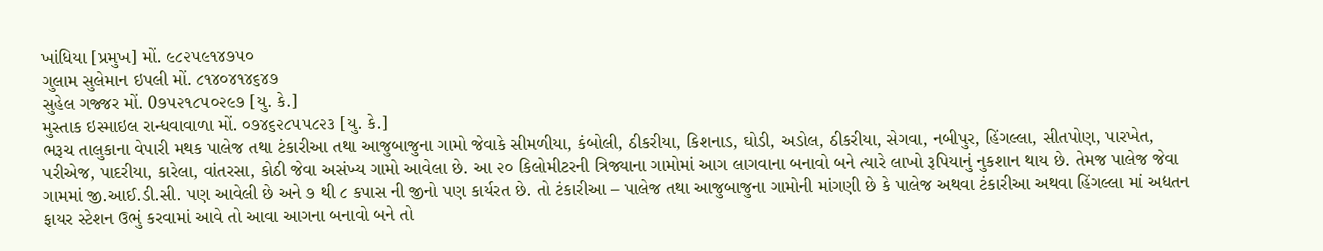ખાંધિયા [પ્રમુખ] મોં. ૯૮૨૫૯૧૪૭૫૦
ગુલામ સુલેમાન ઇપલી મોં. ૮૧૪૦૪૧૪૬૪૭
સુહેલ ગજ્જર મોં. 0૭૫૨૧૮૫૦૨૯૭ [યુ. કે.]
મુસ્તાક ઇસ્માઇલ રાન્ધવાવાળા મોં. ૦૭૪૬૨૮૫૫૮૨૩ [યુ. કે.]
ભરૂચ તાલુકાના વેપારી મથક પાલેજ તથા ટંકારીઆ તથા આજુબાજુના ગામો જેવાકે સીમળીયા, કંબોલી, ઠીકરીયા, કિશનાડ, ઘોડી, અડોલ, ઠીકરીયા, સેગવા, નબીપુર, હિંગલ્લા, સીતપોણ, પારખેત, પરીએજ, પાદરીયા, કારેલા, વાંતરસા, કોઠી જેવા અસંખ્ય ગામો આવેલા છે. આ ૨૦ કિલોમીટરની ત્રિજ્યાના ગામોમાં આગ લાગવાના બનાવો બને ત્યારે લાખો રૂપિયાનું નુકશાન થાય છે. તેમજ પાલેજ જેવા ગામમાં જી.આઈ.ડી.સી. પણ આવેલી છે અને ૭ થી ૮ કપાસ ની જીનો પણ કાર્યરત છે. તો ટંકારીઆ – પાલેજ તથા આજુબાજુના ગામોની માંગણી છે કે પાલેજ અથવા ટંકારીઆ અથવા હિંગલ્લા માં અદ્યતન ફાયર સ્ટેશન ઉભું કરવામાં આવે તો આવા આગના બનાવો બને તો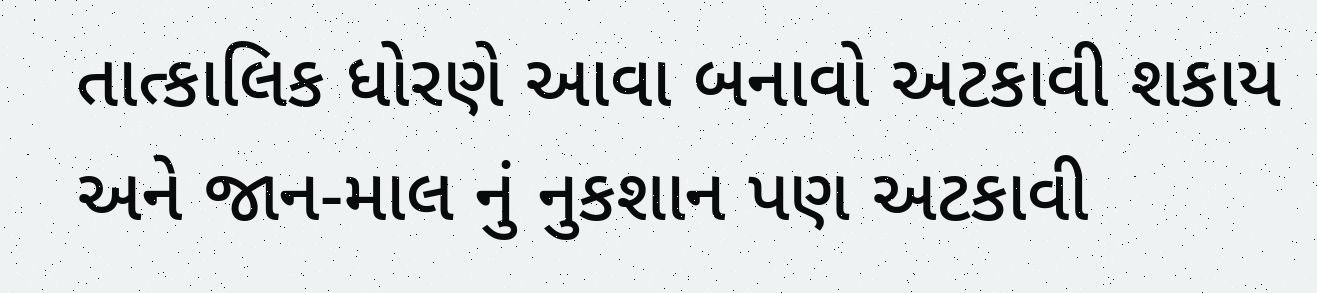તાત્કાલિક ધોરણે આવા બનાવો અટકાવી શકાય અને જાન-માલ નું નુકશાન પણ અટકાવી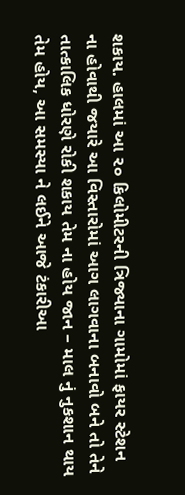શકાય. હાલમાં આ ૨૦ કિલોમીટરની ત્રિજ્યાના ગામોમાં ફાયર સ્ટેશન ના હોવાથી જયારે આ વિસ્તારોમાં આગ લાગવાના બનાવો બને તો તેને તાત્કાલિક ધોરણે રોકી શકાય તેમ ના હોય જાન – માલ નું નુકશાન થાય તેમ હોય, આ સમસ્યા ને લઈને આજે ટંકારીઆ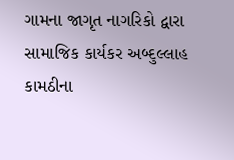ગામના જાગૃત નાગરિકો દ્વારા સામાજિક કાર્યકર અબ્દુલ્લાહ કામઠીના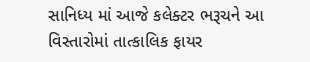સાનિધ્ય માં આજે કલેક્ટર ભરૂચને આ વિસ્તારોમાં તાત્કાલિક ફાયર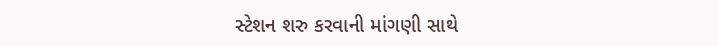સ્ટેશન શરુ કરવાની માંગણી સાથે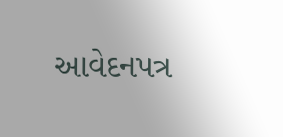આવેદનપત્ર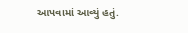આપવામાં આવ્યું હતું.